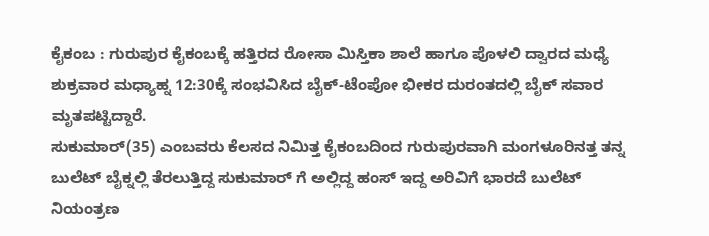ಕೈಕಂಬ : ಗುರುಪುರ ಕೈಕಂಬಕ್ಕೆ ಹತ್ತಿರದ ರೋಸಾ ಮಿಸ್ತಿಕಾ ಶಾಲೆ ಹಾಗೂ ಪೊಳಲಿ ದ್ವಾರದ ಮಧ್ಯೆ ಶುಕ್ರವಾರ ಮಧ್ಯಾಹ್ನ 12:30ಕ್ಕೆ ಸಂಭವಿಸಿದ ಬೈಕ್-ಟೆಂಪೋ ಭೀಕರ ದುರಂತದಲ್ಲಿ ಬೈಕ್ ಸವಾರ ಮೃತಪಟ್ಟಿದ್ದಾರೆ.
ಸುಕುಮಾರ್(35) ಎಂಬವರು ಕೆಲಸದ ನಿಮಿತ್ತ ಕೈಕಂಬದಿಂದ ಗುರುಪುರವಾಗಿ ಮಂಗಳೂರಿನತ್ತ ತನ್ನ ಬುಲೆಟ್ ಬೈಕ್ನಲ್ಲಿ ತೆರಲುತ್ತಿದ್ದ ಸುಕುಮಾರ್ ಗೆ ಅಲ್ಲಿದ್ದ ಹಂಸ್ ಇದ್ದ ಅರಿವಿಗೆ ಭಾರದೆ ಬುಲೆಟ್ ನಿಯಂತ್ರಣ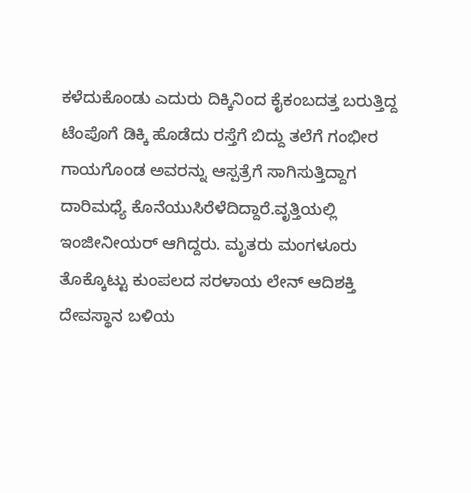ಕಳೆದುಕೊಂಡು ಎದುರು ದಿಕ್ಕಿನಿಂದ ಕೈಕಂಬದತ್ತ ಬರುತ್ತಿದ್ದ ಟೆಂಪೊಗೆ ಡಿಕ್ಕಿ ಹೊಡೆದು ರಸ್ತೆಗೆ ಬಿದ್ದು ತಲೆಗೆ ಗಂಭೀರ ಗಾಯಗೊಂಡ ಅವರನ್ನು ಆಸ್ಪತ್ರೆಗೆ ಸಾಗಿಸುತ್ತಿದ್ದಾಗ ದಾರಿಮಧ್ಯೆ ಕೊನೆಯುಸಿರೆಳೆದಿದ್ದಾರೆ.ವೃತ್ತಿಯಲ್ಲಿ ಇಂಜೀನೀಯರ್ ಆಗಿದ್ದರು. ಮೃತರು ಮಂಗಳೂರು ತೊಕ್ಕೊಟ್ಟು ಕುಂಪಲದ ಸರಳಾಯ ಲೇನ್ ಆದಿಶಕ್ತಿ ದೇವಸ್ಥಾನ ಬಳಿಯ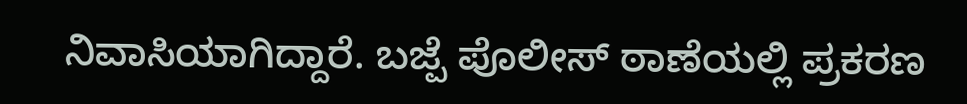ನಿವಾಸಿಯಾಗಿದ್ದಾರೆ. ಬಜ್ಪೆ ಪೊಲೀಸ್ ಠಾಣೆಯಲ್ಲಿ ಪ್ರಕರಣ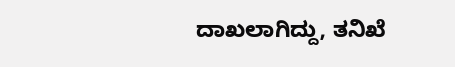ದಾಖಲಾಗಿದ್ದು, ತನಿಖೆ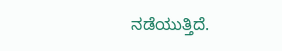ನಡೆಯುತ್ತಿದೆ.